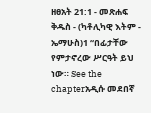ዘፀአት 21:1 - መጽሐፍ ቅዱስ - (ካቶሊካዊ እትም - ኤማሁስ)1 “በፊታቸው የምታኖረው ሥርዓት ይህ ነው። See the chapterአዲሱ መደበኛ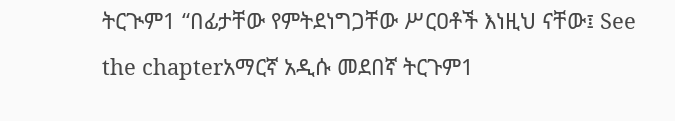ትርጒም1 “በፊታቸው የምትደነግጋቸው ሥርዐቶች እነዚህ ናቸው፤ See the chapterአማርኛ አዲሱ መደበኛ ትርጉም1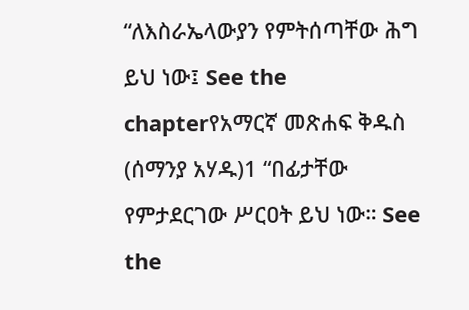“ለእስራኤላውያን የምትሰጣቸው ሕግ ይህ ነው፤ See the chapterየአማርኛ መጽሐፍ ቅዱስ (ሰማንያ አሃዱ)1 “በፊታቸው የምታደርገው ሥርዐት ይህ ነው። See the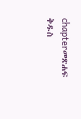chapterመጽሐፍ ቅዱስ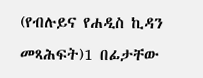(የብሉይና የሐዲስ ኪዳን መጻሕፍት)1 በፊታቸው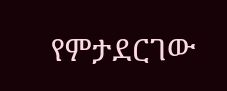የምታደርገው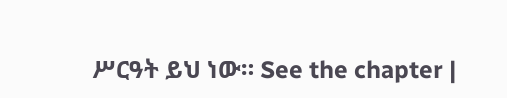ሥርዓት ይህ ነው። See the chapter |